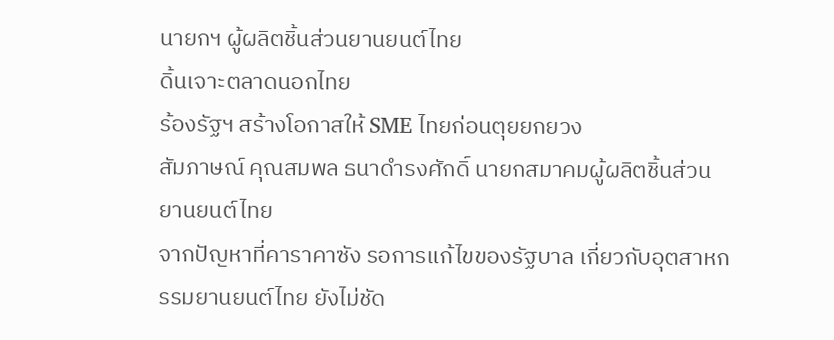นายกฯ ผู้ผลิตชิ้นส่วนยานยนต์ไทย
ดิ้นเจาะตลาดนอกไทย
ร้องรัฐฯ สร้างโอกาสให้ SME ไทยก่อนตุยยกยวง
สัมภาษณ์ คุณสมพล ธนาดำรงศักดิ์ นายกสมาคมผู้ผลิตชิ้นส่วนยานยนต์ไทย
จากปัญหาที่คาราคาซัง รอการแก้ไขของรัฐบาล เกี่ยวกับอุตสาหกรรมยานยนต์ไทย ยังไม่ชัด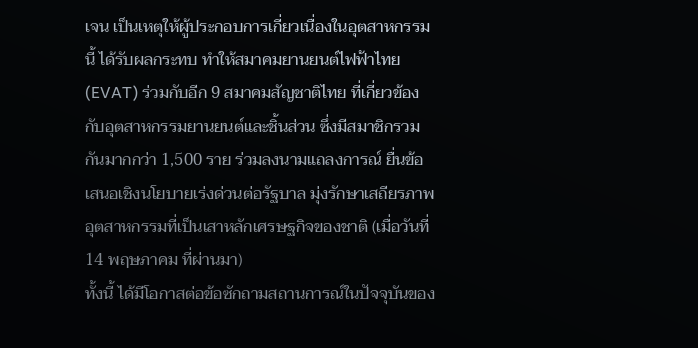เจน เป็นเหตุให้ผู้ประกอบการเกี่ยวเนื่องในอุตสาหกรรมนี้ ได้รับผลกระทบ ทำให้สมาคมยานยนต์ไฟฟ้าไทย (EVAT) ร่วมกับอีก 9 สมาคมสัญชาติไทย ที่เกี่ยวข้องกับอุตสาหกรรมยานยนต์และชิ้นส่วน ซึ่งมีสมาชิกรวมกันมากกว่า 1,500 ราย ร่วมลงนามแถลงการณ์ ยื่นข้อเสนอเชิงนโยบายเร่งด่วนต่อรัฐบาล มุ่งรักษาเสถียรภาพอุตสาหกรรมที่เป็นเสาหลักเศรษฐกิจของชาติ (เมื่อวันที่ 14 พฤษภาคม ที่ผ่านมา)
ทั้งนี้ ได้มีโอกาสต่อข้อซักถามสถานการณ์ในปัจจุบันของ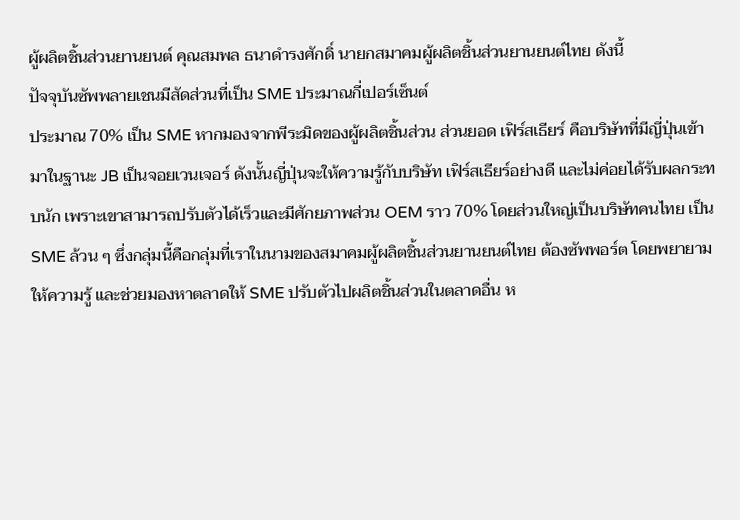ผู้ผลิตชิ้นส่วนยานยนต์ คุณสมพล ธนาดำรงศักดิ์ นายกสมาคมผู้ผลิตชิ้นส่วนยานยนต์ไทย ดังนี้
ปัจจุบันซัพพลายเชนมีสัดส่วนที่เป็น SME ประมาณกี่เปอร์เซ็นต์
ประมาณ 70% เป็น SME หากมองจากพีระมิดของผู้ผลิตชิ้นส่วน ส่วนยอด เฟิร์สเธียร์ คือบริษัทที่มีญี่ปุ่นเข้ามาในฐานะ JB เป็นจอยเวนเจอร์ ดังนั้นญี่ปุ่นจะให้ความรู้กับบริษัท เฟิร์สเธียร์อย่างดี และไม่ค่อยได้รับผลกระทบนัก เพราะเขาสามารถปรับตัวได้เร็วและมีศักยภาพส่วน OEM ราว 70% โดยส่วนใหญ่เป็นบริษัทคนไทย เป็น SME ล้วน ๆ ซึ่งกลุ่มนี้คือกลุ่มที่เราในนามของสมาคมผู้ผลิตชิ้นส่วนยานยนต์ไทย ต้องซัพพอร์ต โดยพยายามให้ความรู้ และช่วยมองหาตลาดให้ SME ปรับตัวไปผลิตชิ้นส่วนในตลาดอื่น ห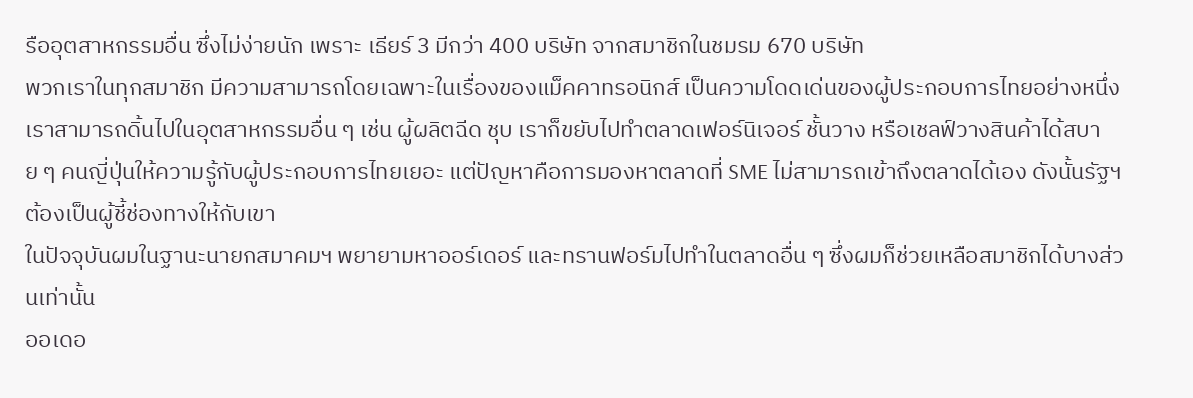รืออุตสาหกรรมอื่น ซึ่งไม่ง่ายนัก เพราะ เธียร์ 3 มีกว่า 400 บริษัท จากสมาชิกในชมรม 670 บริษัท
พวกเราในทุกสมาชิก มีความสามารถโดยเฉพาะในเรื่องของแม็คคาทรอนิกส์ เป็นความโดดเด่นของผู้ประกอบการไทยอย่างหนึ่ง เราสามารถดิ้นไปในอุตสาหกรรมอื่น ๆ เช่น ผู้ผลิตฉีด ชุบ เราก็ขยับไปทำตลาดเฟอร์นิเจอร์ ชั้นวาง หรือเชลฟ์วางสินค้าได้สบาย ๆ คนญี่ปุ่นให้ความรู้กับผู้ประกอบการไทยเยอะ แต่ปัญหาคือการมองหาตลาดที่ SME ไม่สามารถเข้าถึงตลาดได้เอง ดังนั้นรัฐฯ ต้องเป็นผู้ชี้ช่องทางให้กับเขา
ในปัจจุบันผมในฐานะนายกสมาคมฯ พยายามหาออร์เดอร์ และทรานฟอร์มไปทำในตลาดอื่น ๆ ซึ่งผมก็ช่วยเหลือสมาชิกได้บางส่วนเท่านั้น
ออเดอ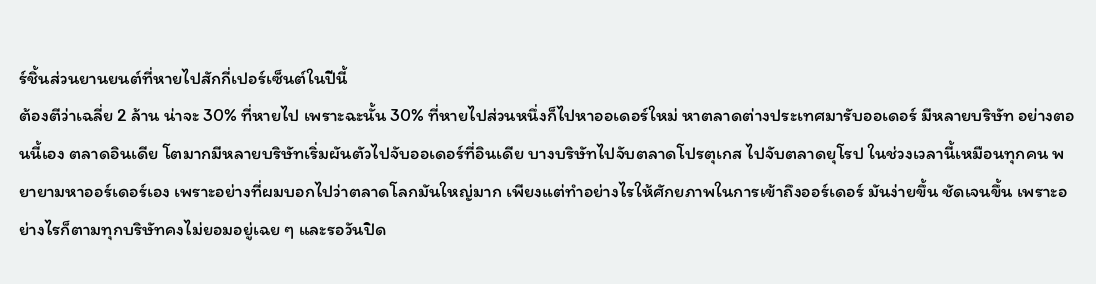ร์ชิ้นส่วนยานยนต์ที่หายไปสักกี่เปอร์เซ็นต์ในปีนี้
ต้องตีว่าเฉลี่ย 2 ล้าน น่าจะ 30% ที่หายไป เพราะฉะนั้น 30% ที่หายไปส่วนหนึ่งก็ไปหาออเดอร์ใหม่ หาตลาดต่างประเทศมารับออเดอร์ มีหลายบริษัท อย่างตอนนี้เอง ตลาดอินเดีย โตมากมีหลายบริษัทเริ่มผันตัวไปจับออเดอร์ที่อินเดีย บางบริษัทไปจับตลาดโปรตุเกส ไปจับตลาดยุโรป ในช่วงเวลานี้เหมือนทุกคน พยายามหาออร์เดอร์เอง เพราะอย่างที่ผมบอกไปว่าตลาดโลกมันใหญ่มาก เพียงแต่ทำอย่างไรให้ศักยภาพในการเข้าถึงออร์เดอร์ มันง่ายขึ้น ชัดเจนขึ้น เพราะอย่างไรก็ตามทุกบริษัทคงไม่ยอมอยู่เฉย ๆ และรอวันปิด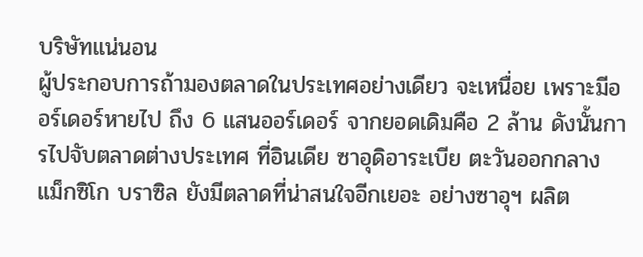บริษัทแน่นอน
ผู้ประกอบการถ้ามองตลาดในประเทศอย่างเดียว จะเหนื่อย เพราะมีออร์เดอร์หายไป ถึง 6 แสนออร์เดอร์ จากยอดเดิมคือ 2 ล้าน ดังนั้นการไปจับตลาดต่างประเทศ ที่อินเดีย ซาอุดิอาระเบีย ตะวันออกกลาง แม็กซิโก บราซิล ยังมีตลาดที่น่าสนใจอีกเยอะ อย่างซาอุฯ ผลิต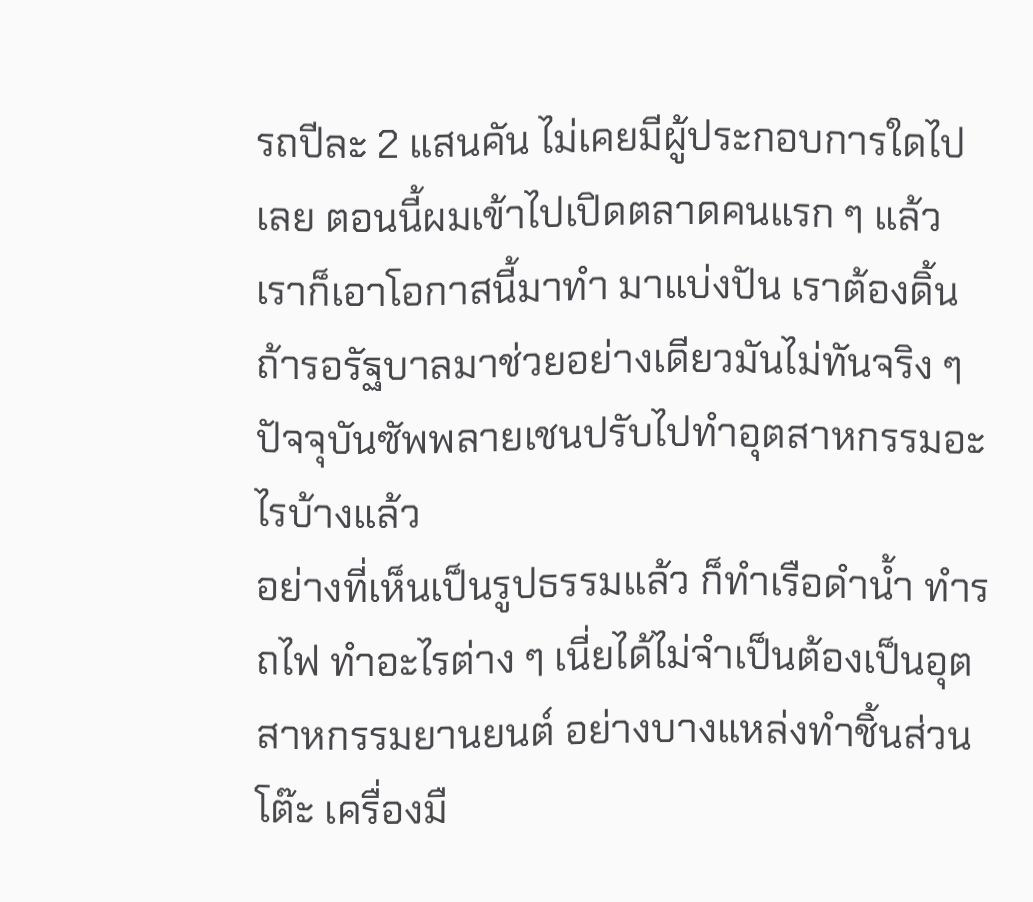รถปีละ 2 แสนคัน ไม่เคยมีผู้ประกอบการใดไปเลย ตอนนี้ผมเข้าไปเปิดตลาดคนแรก ๆ แล้ว เราก็เอาโอกาสนี้มาทำ มาแบ่งปัน เราต้องดิ้น ถ้ารอรัฐบาลมาช่วยอย่างเดียวมันไม่ทันจริง ๆ
ปัจจุบันซัพพลายเชนปรับไปทำอุตสาหกรรมอะไรบ้างแล้ว
อย่างที่เห็นเป็นรูปธรรมแล้ว ก็ทำเรือดำน้ำ ทำรถไฟ ทำอะไรต่าง ๆ เนี่ยได้ไม่จำเป็นต้องเป็นอุตสาหกรรมยานยนต์ อย่างบางแหล่งทำชิ้นส่วนโต๊ะ เครื่องมื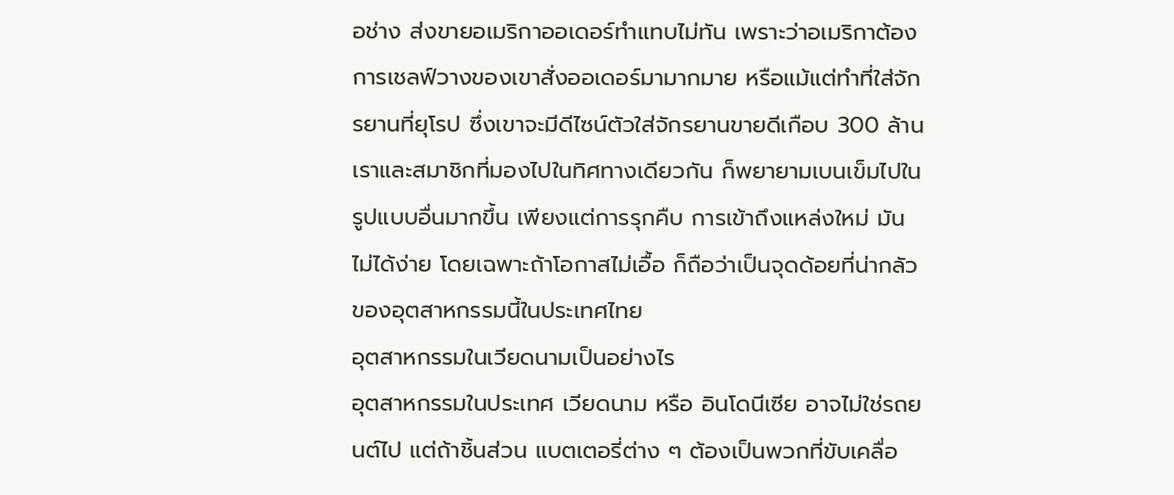อช่าง ส่งขายอเมริกาออเดอร์ทำแทบไม่ทัน เพราะว่าอเมริกาต้องการเชลฟ์วางของเขาสั่งออเดอร์มามากมาย หรือแม้แต่ทำที่ใส่จักรยานที่ยุโรป ซึ่งเขาจะมีดีไซน์ตัวใส่จักรยานขายดีเกือบ 300 ล้าน เราและสมาชิกที่มองไปในทิศทางเดียวกัน ก็พยายามเบนเข็มไปในรูปแบบอื่นมากขึ้น เพียงแต่การรุกคืบ การเข้าถึงแหล่งใหม่ มันไม่ได้ง่าย โดยเฉพาะถ้าโอกาสไม่เอื้อ ก็ถือว่าเป็นจุดด้อยที่น่ากลัวของอุตสาหกรรมนี้ในประเทศไทย
อุตสาหกรรมในเวียดนามเป็นอย่างไร
อุตสาหกรรมในประเทศ เวียดนาม หรือ อินโดนีเซีย อาจไม่ใช่รถยนต์ไป แต่ถ้าชิ้นส่วน แบตเตอรี่ต่าง ๆ ต้องเป็นพวกที่ขับเคลื่อ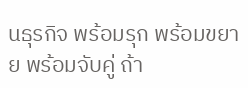นธุรกิจ พร้อมรุก พร้อมขยาย พร้อมจับคู่ ถ้า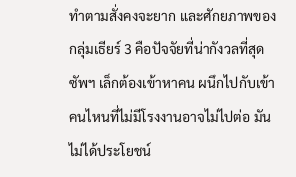ทำตามสั่งคงจะยาก และศักยภาพของกลุ่มเธียร์ 3 คือปัจจัยที่น่ากังวลที่สุด ซัพฯ เล็กต้องเข้าหาคน ผนึกไปกับเข้า คนไหนที่ไม่มีโรงงานอาจไม่ไปต่อ มันไม่ได้ประโยชน์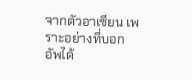จากตัวอาเซียน เพราะอย่างที่บอกอัพได้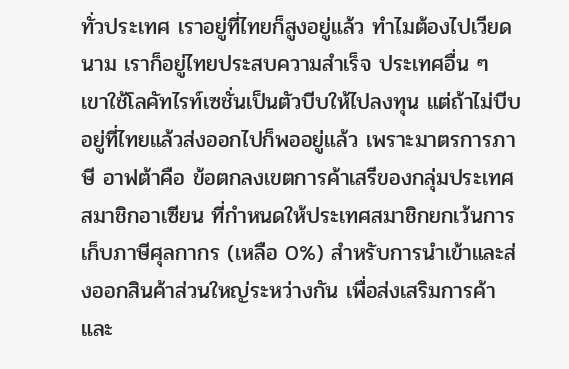ทั่วประเทศ เราอยู่ที่ไทยก็สูงอยู่แล้ว ทำไมต้องไปเวียดนาม เราก็อยู่ไทยประสบความสำเร็จ ประเทศอื่น ๆ เขาใช้โลคัทไรท์เซชั่นเป็นตัวบีบให้ไปลงทุน แต่ถ้าไม่บีบอยู่ที่ไทยแล้วส่งออกไปก็พออยู่แล้ว เพราะมาตรการภาษี อาฟต้าคือ ข้อตกลงเขตการค้าเสรีของกลุ่มประเทศสมาชิกอาเซียน ที่กำหนดให้ประเทศสมาชิกยกเว้นการเก็บภาษีศุลกากร (เหลือ 0%) สำหรับการนำเข้าและส่งออกสินค้าส่วนใหญ่ระหว่างกัน เพื่อส่งเสริมการค้าและ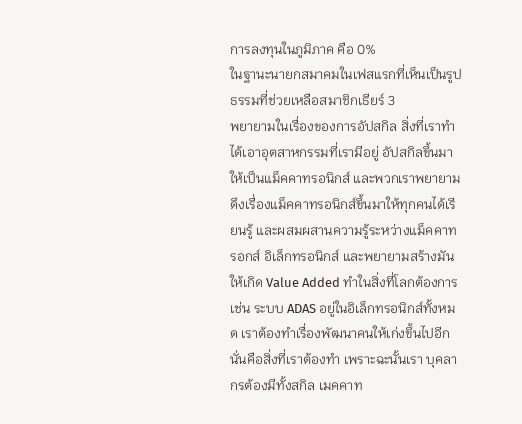การลงทุนในภูมิภาค คือ 0%
ในฐานะนายกสมาคมในเฟสแรกที่เห็นเป็นรูปธรรมที่ช่วยเหลือสมาชิกเธียร์ 3
พยายามในเรื่องของการอัปสกิล สิ่งที่เราทำได้เอาอุตสาหกรรมที่เรามีอยู่ อัปสกิลขึ้นมา ให้เป็นแม็คคาทรอนิกส์ และพวกเราพยายามดึงเรื่องแม็คคาทรอนิกส์ขึ้นมาให้ทุกคนได้เรียนรู้ และผสมผสานความรู้ระหว่างแม็คคาทรอกส์ อิเล็กทรอนิกส์ และพยายามสร้างมันให้เกิด Value Added ทำในสิ่งที่โลกต้องการ เช่น ระบบ ADAS อยู่ในอิเล็กทรอนิกส์ทั้งหมด เราต้องทำเรื่องพัฒนาคนให้เก่งขึ้นไปอีก นั่นคือสิ่งที่เราต้องทำ เพราะฉะนั้นเรา บุคลากรต้องมีทั้งสกิล เมคคาท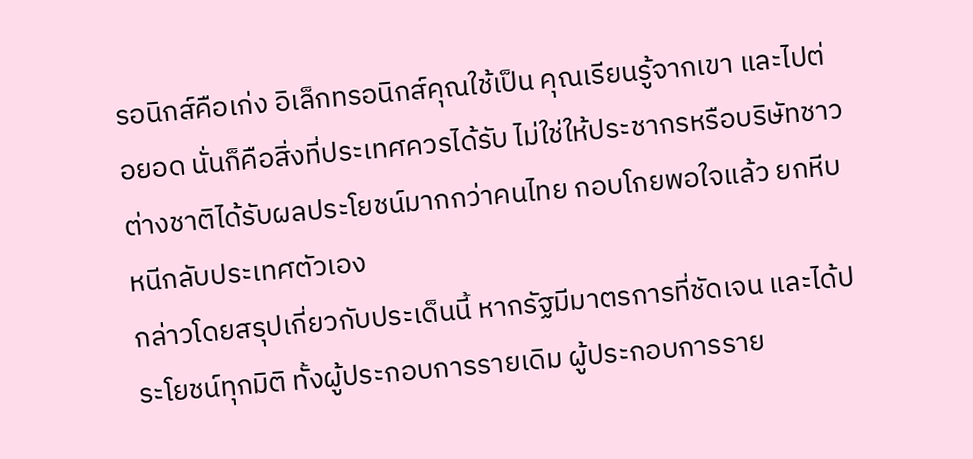รอนิกส์คือเก่ง อิเล็กทรอนิกส์คุณใช้เป็น คุณเรียนรู้จากเขา และไปต่อยอด นั่นก็คือสิ่งที่ประเทศควรได้รับ ไม่ใช่ให้ประชากรหรือบริษัทชาวต่างชาติได้รับผลประโยชน์มากกว่าคนไทย กอบโกยพอใจแล้ว ยกหีบหนีกลับประเทศตัวเอง
กล่าวโดยสรุปเกี่ยวกับประเด็นนี้ หากรัฐมีมาตรการที่ชัดเจน และได้ประโยชน์ทุกมิติ ทั้งผู้ประกอบการรายเดิม ผู้ประกอบการราย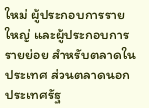ใหม่ ผู้ประกอบการรายใหญ่ และผู้ประกอบการรายย่อย สำหรับตลาดในประเทศ ส่วนตลาดนอกประเทศรัฐ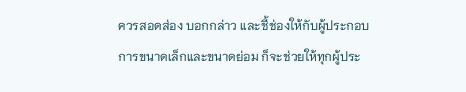ควรสอดส่อง บอกกล่าว และชี้ช่องให้กับผู้ประกอบการขนาดเล็กและขนาดย่อม ก็จะช่วยให้ทุกผู้ประ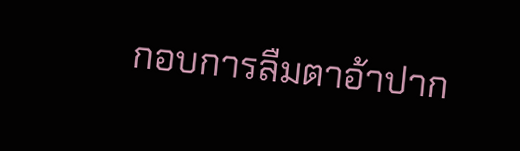กอบการลืมตาอ้าปาก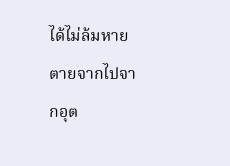ได้ไม่ล้มหายตายจากไปจากอุต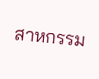สาหกรรม